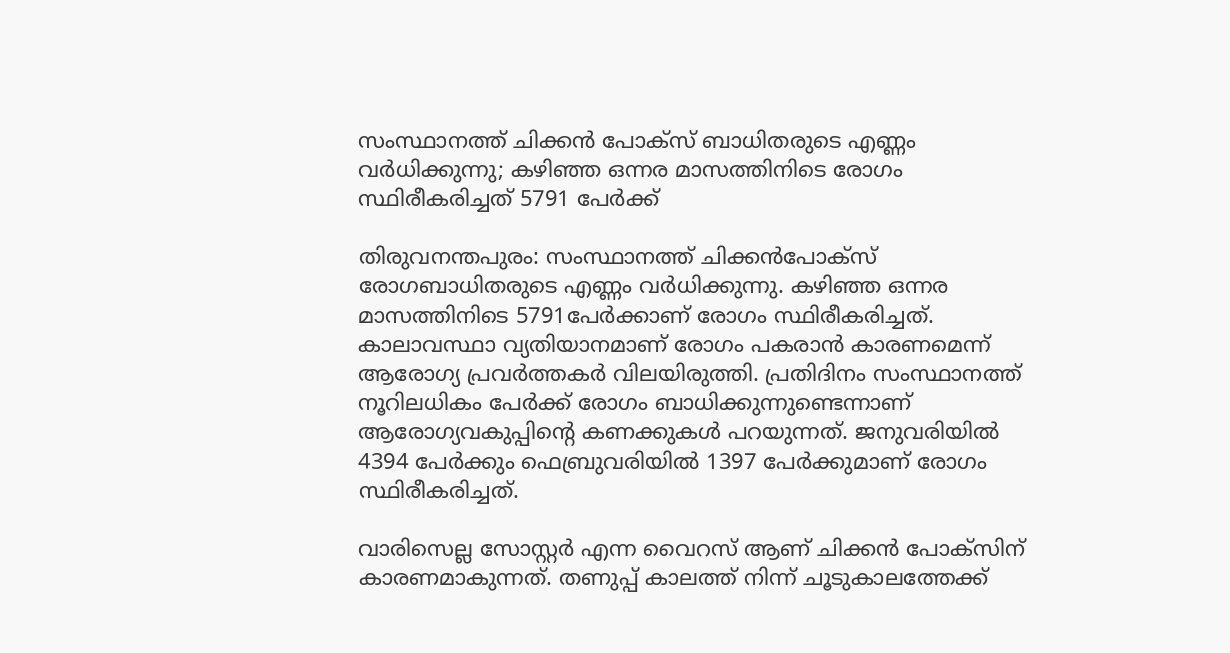സംസ്ഥാനത്ത് ചിക്കൻ പോക്സ് ബാധിതരുടെ എണ്ണം വർധിക്കുന്നു; കഴിഞ്ഞ ഒന്നര മാസത്തിനിടെ രോഗം സ്ഥിരീകരിച്ചത് 5791 പേർക്ക്

തിരുവനന്തപുരം: സംസ്ഥാനത്ത് ചിക്കൻപോക്സ് രോഗബാധിതരുടെ എണ്ണം വർധിക്കുന്നു. കഴിഞ്ഞ ഒന്നര മാസത്തിനിടെ 5791പേർക്കാണ് രോഗം സ്ഥിരീകരിച്ചത്. കാലാവസ്ഥാ വ്യതിയാനമാണ് രോഗം പകരാൻ കാരണമെന്ന് ആരോഗ്യ പ്രവർത്തകർ വിലയിരുത്തി. പ്രതിദിനം സംസ്ഥാനത്ത് നൂറിലധികം പേർക്ക് രോഗം ബാധിക്കുന്നുണ്ടെന്നാണ് ആരോഗ്യവകുപ്പിന്റെ കണക്കുകൾ പറയുന്നത്. ജനുവരിയിൽ 4394 പേർക്കും ഫെബ്രുവരിയിൽ 1397 പേർക്കുമാണ് രോഗം സ്ഥിരീകരിച്ചത്.

വാരിസെല്ല സോസ്റ്റർ എന്ന വൈറസ് ആണ് ചിക്കൻ പോക്സിന് കാരണമാകുന്നത്. തണുപ്പ് കാലത്ത് നിന്ന് ചൂടുകാലത്തേക്ക്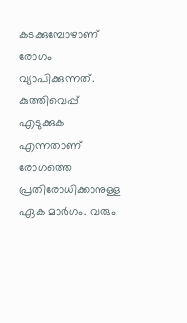കടക്കുമ്പോഴാണ് രോഗം വ്യാപിക്കുന്നത്. കുത്തിവെപ്പ് എടുക്കുക എന്നതാണ് രോഗത്തെ പ്രതിരോധിക്കാനുള്ള ഏക മാർഗം. വരും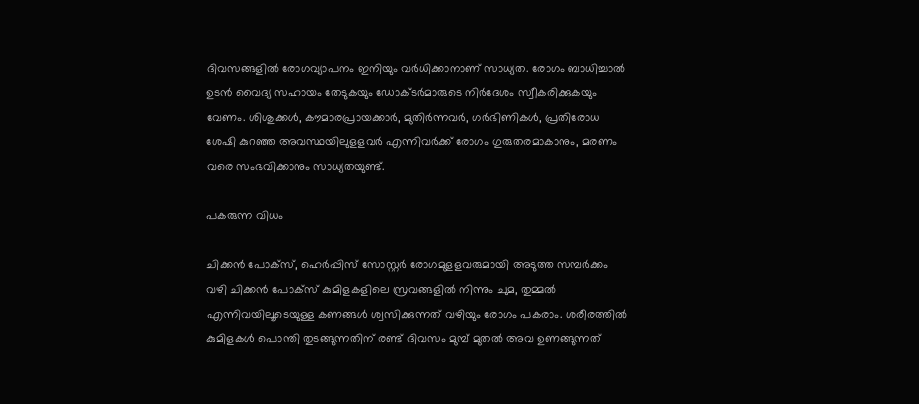ദിവസങ്ങളിൽ രോഗവ്യാപനം ഇനിയും വർധിക്കാനാണ് സാധ്യത. രോഗം ബാധിച്ചാൽ ഉടൻ വൈദ്യ സഹായം തേടുകയും ഡോക്ടർമാരുടെ നിർദേശം സ്വീകരിക്കുകയും വേണം. ശിശുക്കള്‍, കൗമാരപ്രായക്കാര്‍, മുതിര്‍ന്നവര്‍, ഗര്‍ഭിണികള്‍, പ്രതിരോധ ശേഷി കുറഞ്ഞ അവസ്ഥയിലുളളവര്‍ എന്നിവര്‍ക്ക് രോഗം ഗുരുതരമാകാനും, മരണം വരെ സംഭവിക്കാനും സാധ്യതയുണ്ട്.

പകരുന്ന വിധം

ചിക്കന്‍ പോക്‌സ്, ഹെര്‍പ്പിസ് സോസ്റ്റര്‍ രോഗമുളളവരുമായി അടുത്ത സമ്പര്‍ക്കം വഴി ചിക്കന്‍ പോക്‌സ് കുമിളകളിലെ സ്രവങ്ങളില്‍ നിന്നും ചുമ, തുമ്മല്‍ എന്നിവയിലൂടെയുള്ള കണങ്ങള്‍ ശ്വസിക്കുന്നത് വഴിയും രോഗം പകരാം. ശരീരത്തില്‍ കുമിളകള്‍ പൊന്തി തുടങ്ങുന്നതിന് രണ്ട് ദിവസം മുമ്പ് മുതല്‍ അവ ഉണങ്ങുന്നത്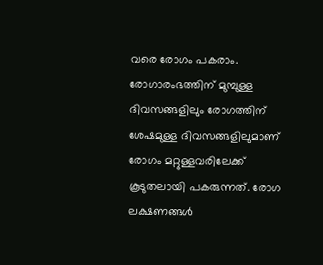വരെ രോഗം പകരാം. രോഗാരംഭത്തിന് മുമ്പുള്ള ദിവസങ്ങളിലും രോഗത്തിന് ശേഷമുള്ള ദിവസങ്ങളിലുമാണ് രോഗം മറ്റുള്ളവരിലേക്ക് കൂടുതലായി പകരുന്നത്. രോഗ ലക്ഷണങ്ങള്‍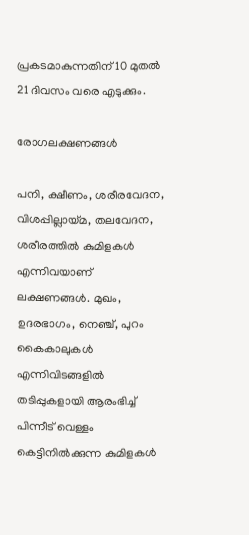പ്രകടമാകുന്നതിന് 10 മുതല്‍ 21 ദിവസം വരെ എടുക്കും.

രോഗലക്ഷണങ്ങള്‍

പനി, ക്ഷീണം, ശരീരവേദന, വിശപ്പില്ലായ്മ, തലവേദന, ശരീരത്തില്‍ കുമിളകള്‍ എന്നിവയാണ് ലക്ഷണങ്ങൾ. മുഖം, ഉദരഭാഗം, നെഞ്ച്, പുറം കൈകാലുകള്‍ എന്നിവിടങ്ങളില്‍ തടിപ്പുകളായി ആരംഭിച്ച് പിന്നീട് വെള്ളം കെട്ടിനില്‍ക്കുന്ന കുമിളകള്‍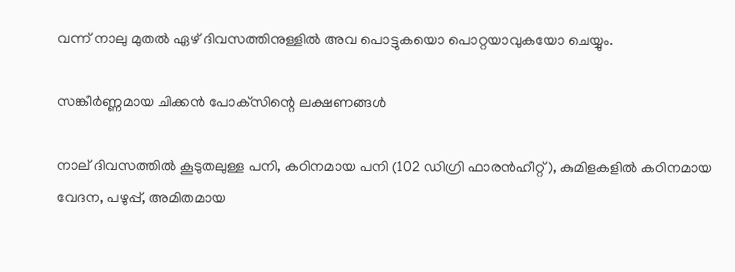വന്ന് നാലു മുതല്‍ ഏഴ് ദിവസത്തിനുള്ളില്‍ അവ പൊട്ടുകയൊ പൊറ്റയാവുകയോ ചെയ്യും.

സങ്കീര്‍ണ്ണമായ ചിക്കന്‍ പോക്‌സിന്റെ ലക്ഷണങ്ങള്‍

നാല് ദിവസത്തില്‍ കൂടുതലുള്ള പനി, കഠിനമായ പനി (102 ഡിഗ്രി ഫാരൻഹീറ്റ്), കുമിളകളില്‍ കഠിനമായ വേദന, പഴുപ്പ്, അമിതമായ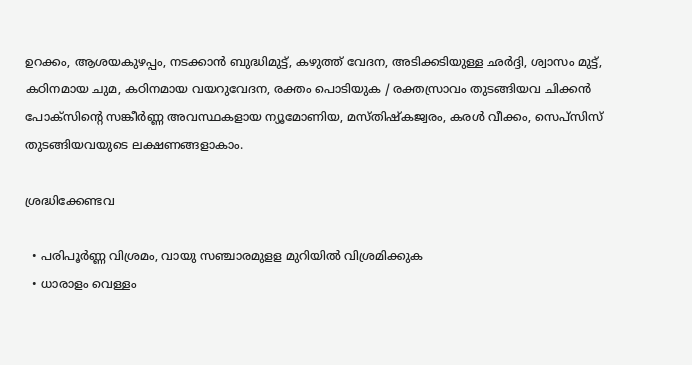ഉറക്കം, ആശയകുഴപ്പം, നടക്കാന്‍ ബുദ്ധിമുട്ട്, കഴുത്ത് വേദന, അടിക്കടിയുള്ള ഛര്‍ദ്ദി, ശ്വാസം മുട്ട്, കഠിനമായ ചുമ, കഠിനമായ വയറുവേദന, രക്തം പൊടിയുക / രക്തസ്രാവം തുടങ്ങിയവ ചിക്കന്‍ പോക്‌സിന്റെ സങ്കീര്‍ണ്ണ അവസ്ഥകളായ ന്യൂമോണിയ, മസ്തിഷ്‌കജ്വരം, കരള്‍ വീക്കം, സെപ്‌സിസ് തുടങ്ങിയവയുടെ ലക്ഷണങ്ങളാകാം.

ശ്രദ്ധിക്കേണ്ടവ

  • പരിപൂര്‍ണ്ണ വിശ്രമം, വായു സഞ്ചാരമുളള മുറിയില്‍ വിശ്രമിക്കുക
  • ധാരാളം വെള്ളം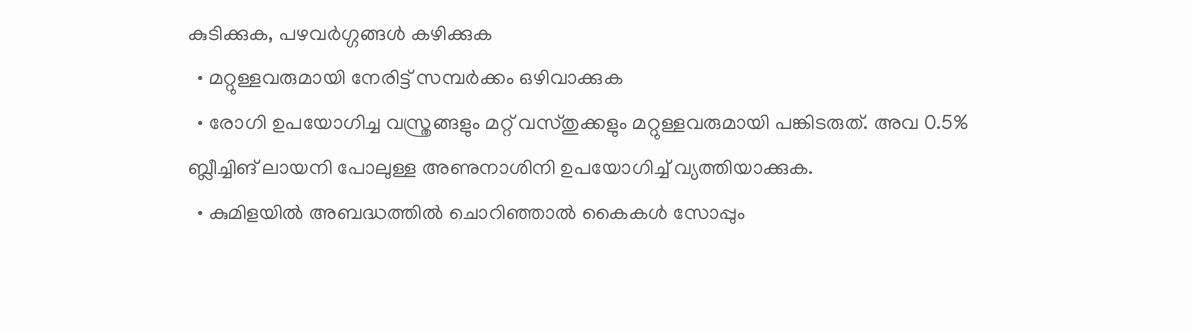കുടിക്കുക, പഴവര്‍ഗ്ഗങ്ങള്‍ കഴിക്കുക
  • മറ്റുള്ളവരുമായി നേരിട്ട് സമ്പര്‍ക്കം ഒഴിവാക്കുക
  • രോഗി ഉപയോഗിച്ച വസ്ത്രങ്ങളും മറ്റ് വസ്തുക്കളും മറ്റുള്ളവരുമായി പങ്കിടരുത്. അവ 0.5% ബ്ലീച്ചിങ് ലായനി പോലുള്ള അണുനാശിനി ഉപയോഗിച്ച് വ്യത്തിയാക്കുക.
  • കുമിളയില്‍ അബദ്ധത്തില്‍ ചൊറിഞ്ഞാല്‍ കൈകള്‍ സോപ്പും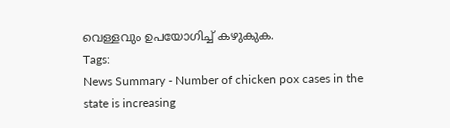വെള്ളവും ഉപയോഗിച്ച് കഴുകുക.
Tags:
News Summary - Number of chicken pox cases in the state is increasing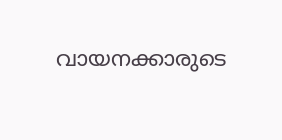വായനക്കാരുടെ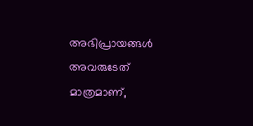അഭിപ്രായങ്ങള്‍ അവരുടേത് മാത്രമാണ്,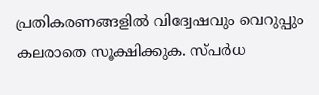പ്രതികരണങ്ങളിൽ വിദ്വേഷവും വെറുപ്പും കലരാതെ സൂക്ഷിക്കുക. സ്പർധ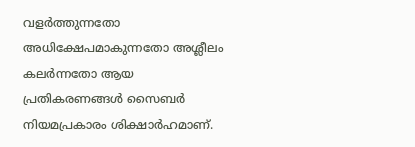വളർത്തുന്നതോ അധിക്ഷേപമാകുന്നതോ അശ്ലീലം കലർന്നതോ ആയ പ്രതികരണങ്ങൾ സൈബർ നിയമപ്രകാരം ശിക്ഷാർഹമാണ്.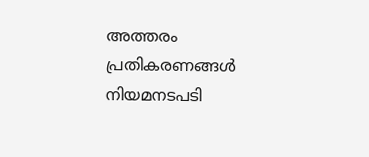അത്തരം പ്രതികരണങ്ങൾ നിയമനടപടി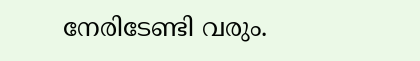നേരിടേണ്ടി വരും.